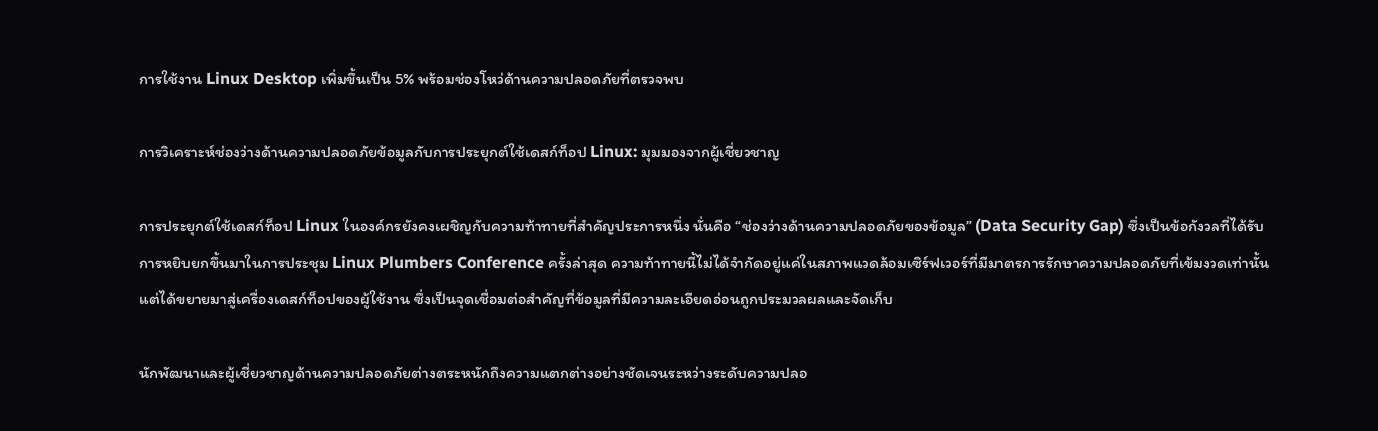การใช้งาน Linux Desktop เพิ่มขึ้นเป็น 5% พร้อมช่องโหว่ด้านความปลอดภัยที่ตรวจพบ

การวิเคราะห์ช่องว่างด้านความปลอดภัยข้อมูลกับการประยุกต์ใช้เดสก์ท็อป Linux: มุมมองจากผู้เชี่ยวชาญ

การประยุกต์ใช้เดสก์ท็อป Linux ในองค์กรยังคงเผชิญกับความท้าทายที่สำคัญประการหนึ่ง นั่นคือ “ช่องว่างด้านความปลอดภัยของข้อมูล” (Data Security Gap) ซึ่งเป็นข้อกังวลที่ได้รับการหยิบยกขึ้นมาในการประชุม Linux Plumbers Conference ครั้งล่าสุด ความท้าทายนี้ไม่ได้จำกัดอยู่แค่ในสภาพแวดล้อมเซิร์ฟเวอร์ที่มีมาตรการรักษาความปลอดภัยที่เข้มงวดเท่านั้น แต่ได้ขยายมาสู่เครื่องเดสก์ท็อปของผู้ใช้งาน ซึ่งเป็นจุดเชื่อมต่อสำคัญที่ข้อมูลที่มีความละเอียดอ่อนถูกประมวลผลและจัดเก็บ

นักพัฒนาและผู้เชี่ยวชาญด้านความปลอดภัยต่างตระหนักถึงความแตกต่างอย่างชัดเจนระหว่างระดับความปลอ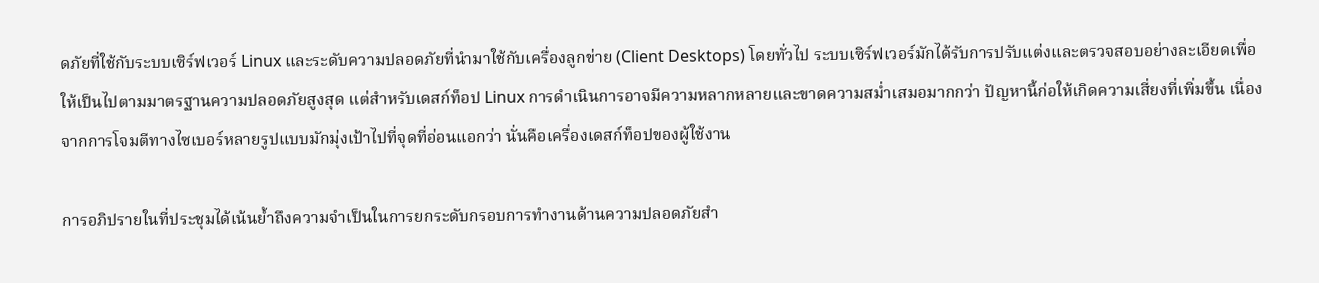ดภัยที่ใช้กับระบบเซิร์ฟเวอร์ Linux และระดับความปลอดภัยที่นำมาใช้กับเครื่องลูกข่าย (Client Desktops) โดยทั่วไป ระบบเซิร์ฟเวอร์มักได้รับการปรับแต่งและตรวจสอบอย่างละเอียดเพื่อให้เป็นไปตามมาตรฐานความปลอดภัยสูงสุด แต่สำหรับเดสก์ท็อป Linux การดำเนินการอาจมีความหลากหลายและขาดความสม่ำเสมอมากกว่า ปัญหานี้ก่อให้เกิดความเสี่ยงที่เพิ่มขึ้น เนื่องจากการโจมตีทางไซเบอร์หลายรูปแบบมักมุ่งเป้าไปที่จุดที่อ่อนแอกว่า นั่นคือเครื่องเดสก์ท็อปของผู้ใช้งาน

การอภิปรายในที่ประชุมได้เน้นย้ำถึงความจำเป็นในการยกระดับกรอบการทำงานด้านความปลอดภัยสำ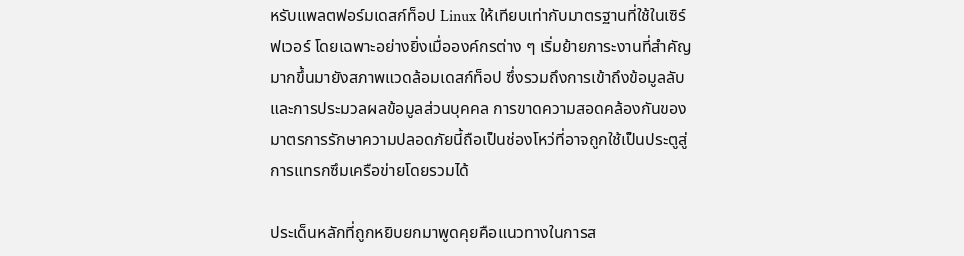หรับแพลตฟอร์มเดสก์ท็อป Linux ให้เทียบเท่ากับมาตรฐานที่ใช้ในเซิร์ฟเวอร์ โดยเฉพาะอย่างยิ่งเมื่อองค์กรต่าง ๆ เริ่มย้ายภาระงานที่สำคัญมากขึ้นมายังสภาพแวดล้อมเดสก์ท็อป ซึ่งรวมถึงการเข้าถึงข้อมูลลับและการประมวลผลข้อมูลส่วนบุคคล การขาดความสอดคล้องกันของมาตรการรักษาความปลอดภัยนี้ถือเป็นช่องโหว่ที่อาจถูกใช้เป็นประตูสู่การแทรกซึมเครือข่ายโดยรวมได้

ประเด็นหลักที่ถูกหยิบยกมาพูดคุยคือแนวทางในการส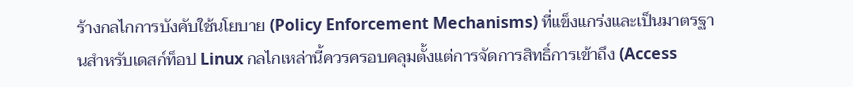ร้างกลไกการบังคับใช้นโยบาย (Policy Enforcement Mechanisms) ที่แข็งแกร่งและเป็นมาตรฐานสำหรับเดสก์ท็อป Linux กลไกเหล่านี้ควรครอบคลุมตั้งแต่การจัดการสิทธิ์การเข้าถึง (Access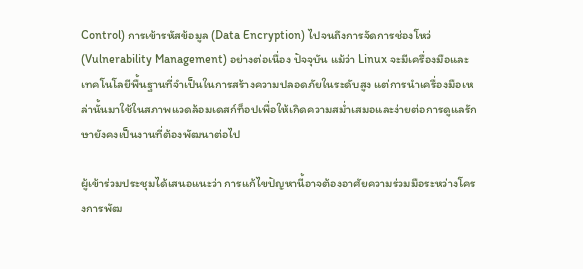Control) การเข้ารหัสข้อมูล (Data Encryption) ไปจนถึงการจัดการช่องโหว่ (Vulnerability Management) อย่างต่อเนื่อง ปัจจุบัน แม้ว่า Linux จะมีเครื่องมือและเทคโนโลยีพื้นฐานที่จำเป็นในการสร้างความปลอดภัยในระดับสูง แต่การนำเครื่องมือเหล่านั้นมาใช้ในสภาพแวดล้อมเดสก์ท็อปเพื่อให้เกิดความสม่ำเสมอและง่ายต่อการดูแลรักษายังคงเป็นงานที่ต้องพัฒนาต่อไป

ผู้เข้าร่วมประชุมได้เสนอแนะว่า การแก้ไขปัญหานี้อาจต้องอาศัยความร่วมมือระหว่างโครงการพัฒ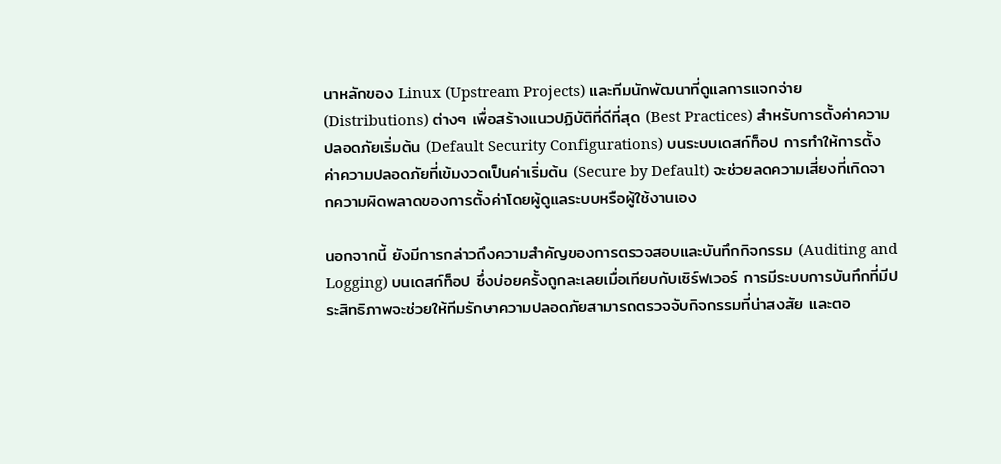นาหลักของ Linux (Upstream Projects) และทีมนักพัฒนาที่ดูแลการแจกจ่าย (Distributions) ต่างๆ เพื่อสร้างแนวปฏิบัติที่ดีที่สุด (Best Practices) สำหรับการตั้งค่าความปลอดภัยเริ่มต้น (Default Security Configurations) บนระบบเดสก์ท็อป การทำให้การตั้งค่าความปลอดภัยที่เข้มงวดเป็นค่าเริ่มต้น (Secure by Default) จะช่วยลดความเสี่ยงที่เกิดจากความผิดพลาดของการตั้งค่าโดยผู้ดูแลระบบหรือผู้ใช้งานเอง

นอกจากนี้ ยังมีการกล่าวถึงความสำคัญของการตรวจสอบและบันทึกกิจกรรม (Auditing and Logging) บนเดสก์ท็อป ซึ่งบ่อยครั้งถูกละเลยเมื่อเทียบกับเซิร์ฟเวอร์ การมีระบบการบันทึกที่มีประสิทธิภาพจะช่วยให้ทีมรักษาความปลอดภัยสามารถตรวจจับกิจกรรมที่น่าสงสัย และตอ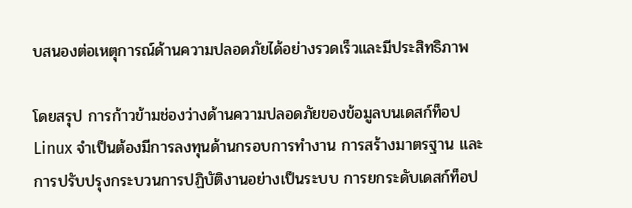บสนองต่อเหตุการณ์ด้านความปลอดภัยได้อย่างรวดเร็วและมีประสิทธิภาพ

โดยสรุป การก้าวข้ามช่องว่างด้านความปลอดภัยของข้อมูลบนเดสก์ท็อป Linux จำเป็นต้องมีการลงทุนด้านกรอบการทำงาน การสร้างมาตรฐาน และการปรับปรุงกระบวนการปฏิบัติงานอย่างเป็นระบบ การยกระดับเดสก์ท็อป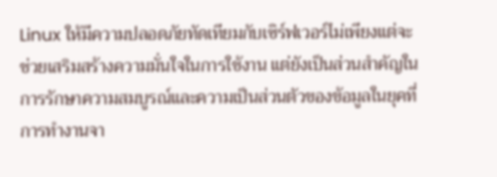Linux ให้มีความปลอดภัยทัดเทียมกับเซิร์ฟเวอร์ไม่เพียงแต่จะช่วยเสริมสร้างความมั่นใจในการใช้งาน แต่ยังเป็นส่วนสำคัญในการรักษาความสมบูรณ์และความเป็นส่วนตัวของข้อมูลในยุคที่การทำงานจา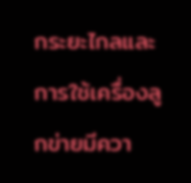กระยะไกลและการใช้เครื่องลูกข่ายมีควา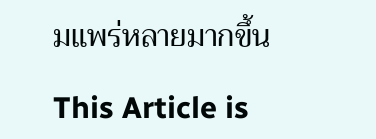มแพร่หลายมากขึ้น

This Article is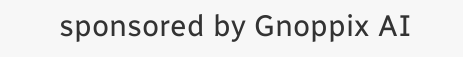sponsored by Gnoppix AI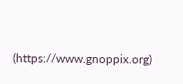(https://www.gnoppix.org)